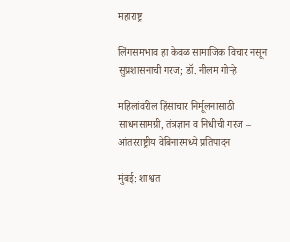महाराष्ट्र

लिंगसमभाव हा केवळ सामाजिक विचार नसून सुप्रशासनाची गरज; डॉ. नीलम गोऱ्हे

महिलांवरील हिंसाचार निर्मूलनासाठी साधनसामग्री, तंत्रज्ञान व निधीची गरज – आंतरराष्ट्रीय वेबिनारमध्ये प्रतिपादन

मुंबई: शाश्वत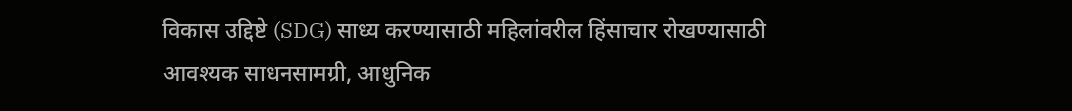विकास उद्दिष्टे (SDG) साध्य करण्यासाठी महिलांवरील हिंसाचार रोखण्यासाठी आवश्यक साधनसामग्री, आधुनिक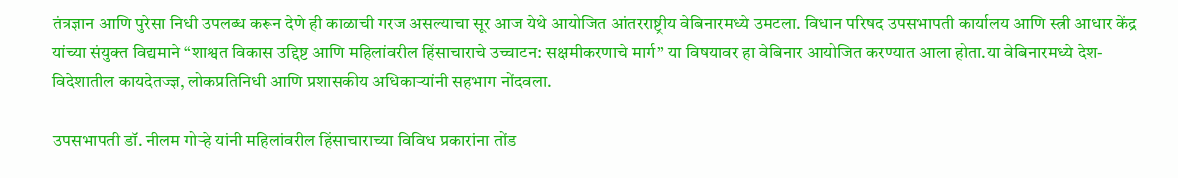तंत्रज्ञान आणि पुरेसा निधी उपलब्ध करून देणे ही काळाची गरज असल्याचा सूर आज येथे आयोजित आंतरराष्ट्रीय वेबिनारमध्ये उमटला. विधान परिषद उपसभापती कार्यालय आणि स्त्री आधार केंद्र यांच्या संयुक्त विद्यमाने “शाश्वत विकास उद्दिष्ट आणि महिलांवरील हिंसाचाराचे उच्चाटन: सक्षमीकरणाचे मार्ग” या विषयावर हा वेबिनार आयोजित करण्यात आला होता.या वेबिनारमध्ये देश-विदेशातील कायदेतज्ज्ञ, लोकप्रतिनिधी आणि प्रशासकीय अधिकाऱ्यांनी सहभाग नोंदवला.

उपसभापती डॉ. नीलम गोऱ्हे यांनी महिलांवरील हिंसाचाराच्या विविध प्रकारांना तोंड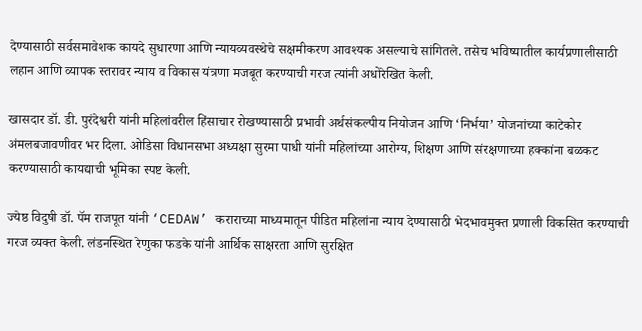देण्यासाठी सर्वसमावेशक कायदे सुधारणा आणि न्यायव्यवस्थेचे सक्षमीकरण आवश्यक असल्याचे सांगितले. तसेच भविष्यातील कार्यप्रणालीसाठी लहान आणि व्यापक स्तरावर न्याय व विकास यंत्रणा मजबूत करण्याची गरज त्यांनी अधोरेखित केली.

खासदार डॉ. डी. पुरंदेश्वरी यांनी महिलांवरील हिंसाचार रोखण्यासाठी प्रभावी अर्थसंकल्पीय नियोजन आणि ‘निर्भया’ योजनांच्या काटेकोर अंमलबजावणीवर भर दिला. ओडिसा विधानसभा अध्यक्षा सुरमा पाधी यांनी महिलांच्या आरोग्य, शिक्षण आणि संरक्षणाच्या हक्कांना बळकट करण्यासाठी कायद्याची भूमिका स्पष्ट केली.

ज्येष्ठ विदुषी डॉ. पॅम राजपूत यांनी ‘CEDAW’ कराराच्या माध्यमातून पीडित महिलांना न्याय देण्यासाठी भेदभावमुक्त प्रणाली विकसित करण्याची गरज व्यक्त केली. लंडनस्थित रेणुका फडके यांनी आर्थिक साक्षरता आणि सुरक्षित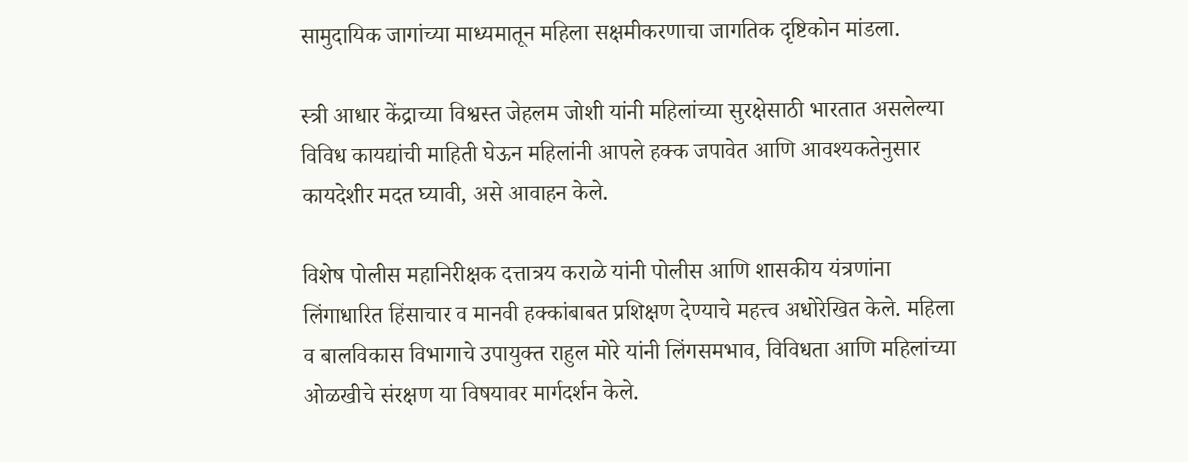सामुदायिक जागांच्या माध्यमातून महिला सक्षमीकरणाचा जागतिक दृष्टिकोन मांडला.

स्त्री आधार केंद्राच्या विश्वस्त जेहलम जोशी यांनी महिलांच्या सुरक्षेसाठी भारतात असलेल्या विविध कायद्यांची माहिती घेऊन महिलांनी आपले हक्क जपावेत आणि आवश्यकतेनुसार कायदेशीर मदत घ्यावी, असे आवाहन केले.

विशेष पोलीस महानिरीक्षक दत्तात्रय कराळे यांनी पोलीस आणि शासकीय यंत्रणांना लिंगाधारित हिंसाचार व मानवी हक्कांबाबत प्रशिक्षण देण्याचे महत्त्व अधोरेखित केले. महिला व बालविकास विभागाचे उपायुक्त राहुल मोरे यांनी लिंगसमभाव, विविधता आणि महिलांच्या ओळखीचे संरक्षण या विषयावर मार्गदर्शन केले.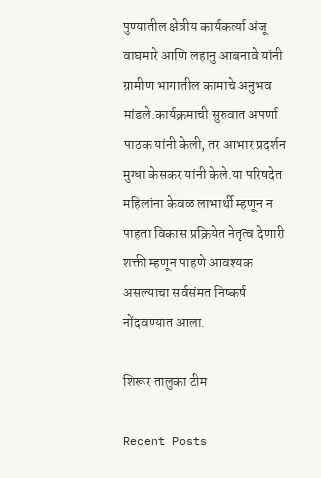पुण्यातील क्षेत्रीय कार्यकर्त्या अंजू वाघमारे आणि लहानु आबनावे यांनी ग्रामीण भागातील कामाचे अनुभव मांडले.कार्यक्रमाची सुरुवात अपर्णा पाठक यांनी केली, तर आभार प्रदर्शन मुग्धा केसकर यांनी केले.या परिषदेत महिलांना केवळ लाभार्थी म्हणून न पाहता विकास प्रक्रियेत नेतृत्व देणारी शक्ती म्हणून पाहणे आवश्यक असल्याचा सर्वसंमत निष्कर्ष नोंदवण्यात आला.

शिरूर तालुका टीम

Recent Posts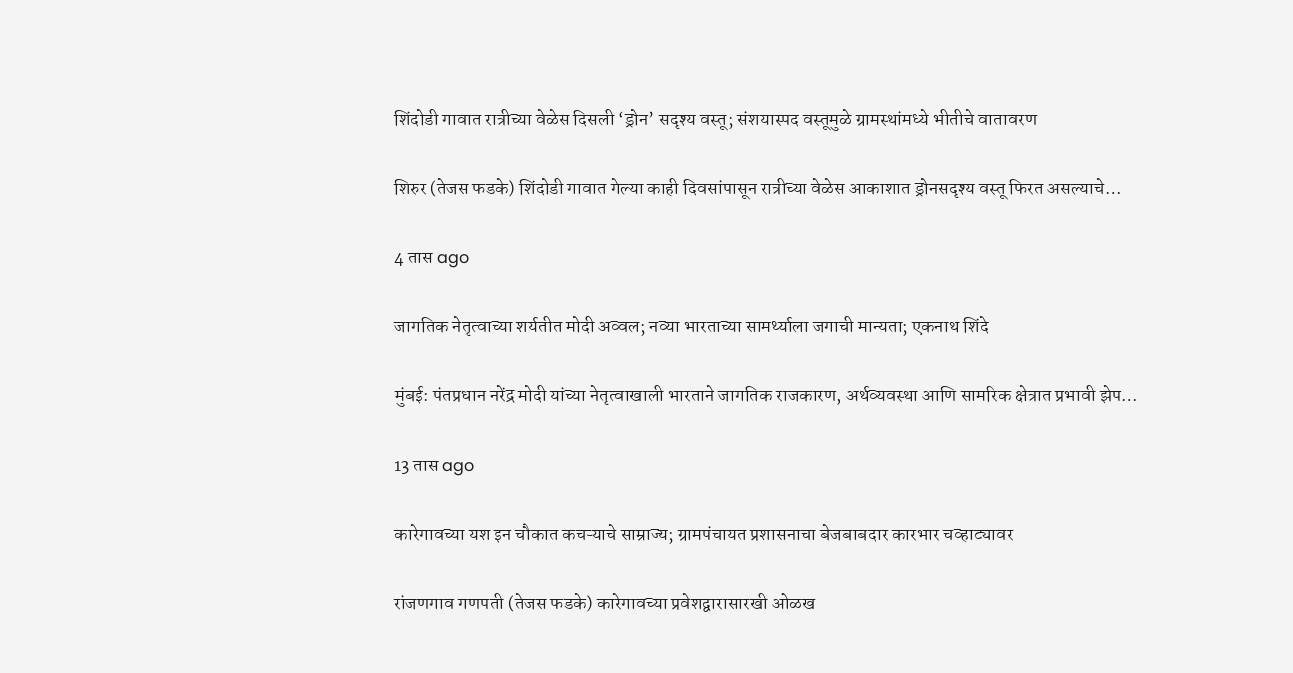शिंदोडी गावात रात्रीच्या वेळेस दिसली ‘ड्रोन’ सदृश्य वस्तू; संशयास्पद वस्तूमुळे ग्रामस्थांमध्ये भीतीचे वातावरण

शिरुर (तेजस फडके) शिंदोडी गावात गेल्या काही दिवसांपासून रात्रीच्या वेळेस आकाशात ड्रोनसदृश्य वस्तू फिरत असल्याचे…

4 तास ago

जागतिक नेतृत्वाच्या शर्यतीत मोदी अव्वल; नव्या भारताच्या सामर्थ्याला जगाची मान्यता; एकनाथ शिंदे

मुंबई: पंतप्रधान नरेंद्र मोदी यांच्या नेतृत्वाखाली भारताने जागतिक राजकारण, अर्थव्यवस्था आणि सामरिक क्षेत्रात प्रभावी झेप…

13 तास ago

कारेगावच्या यश इन चौकात कचऱ्याचे साम्राज्य; ग्रामपंचायत प्रशासनाचा बेजबाबदार कारभार चव्हाट्यावर

रांजणगाव गणपती (तेजस फडके) कारेगावच्या प्रवेशद्वारासारखी ओळख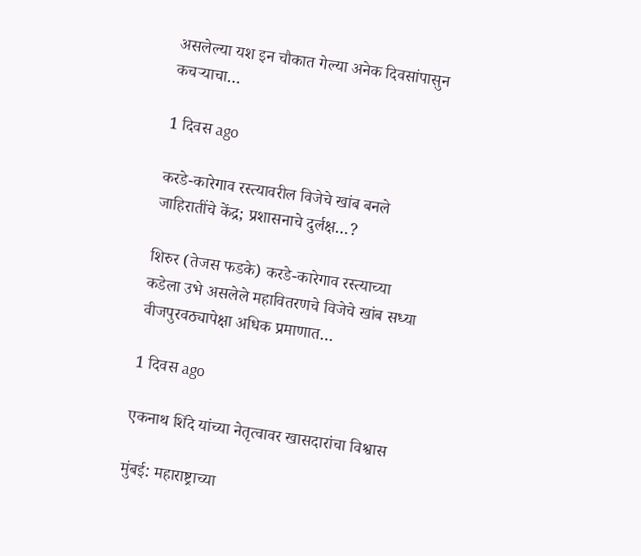असलेल्या यश इन चौकात गेल्या अनेक दिवसांपासुन कचऱ्याचा…

1 दिवस ago

करडे-कारेगाव रस्त्यावरील विजेचे खांब बनले जाहिरातींचे केंद्र; प्रशासनाचे दुर्लक्ष…?

शिरुर (तेजस फडके) करडे-कारेगाव रस्त्याच्या कडेला उभे असलेले महावितरणचे विजेचे खांब सध्या वीजपुरवठ्यापेक्षा अधिक प्रमाणात…

1 दिवस ago

एकनाथ शिंदे यांच्या नेतृत्वावर खासदारांचा विश्वास

मुंबई: महाराष्ट्राच्या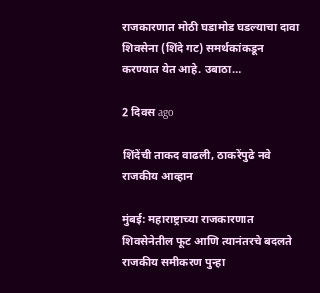राजकारणात मोठी घडामोड घडल्याचा दावा शिवसेना (शिंदे गट) समर्थकांकडून करण्यात येत आहे. उबाठा…

2 दिवस ago

शिंदेंची ताकद वाढली, ठाकरेंपुढे नवे राजकीय आव्हान

मुंबई: महाराष्ट्राच्या राजकारणात शिवसेनेतील फूट आणि त्यानंतरचे बदलते राजकीय समीकरण पुन्हा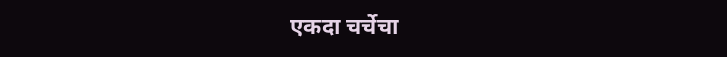एकदा चर्चेचा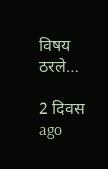विषय ठरले…

2 दिवस ago